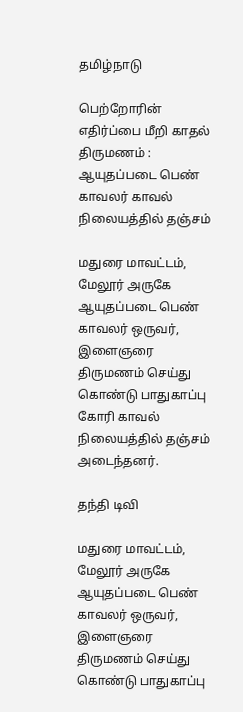தமிழ்நாடு

பெற்றோரின் எதிர்ப்பை மீறி காதல் திருமணம் : ஆயுதப்படை பெண் காவலர் காவல் நிலையத்தில் தஞ்சம்

மதுரை மாவட்டம், மேலூர் அருகே ஆயுதப்படை பெண் காவலர் ஒருவர், இளைஞரை திருமணம் செய்து கொண்டு பாதுகாப்பு கோரி காவல் நிலையத்தில் தஞ்சம் அடைந்தனர்.

தந்தி டிவி

மதுரை மாவட்டம், மேலூர் அருகே ஆயுதப்படை பெண் காவலர் ஒருவர், இளைஞரை திருமணம் செய்து கொண்டு பாதுகாப்பு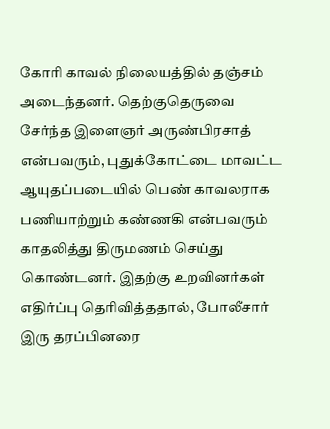கோரி காவல் நிலையத்தில் தஞ்சம் அடைந்தனர். தெற்குதெருவை சேர்ந்த இளைஞர் அருண்பிரசாத் என்பவரும், புதுக்கோட்டை மாவட்ட ஆயுதப்படையில் பெண் காவலராக பணியாற்றும் கண்ணகி என்பவரும் காதலித்து திருமணம் செய்து கொண்டனர். இதற்கு உறவினர்கள் எதிர்ப்பு தெரிவித்ததால், போலீசார் இரு தரப்பினரை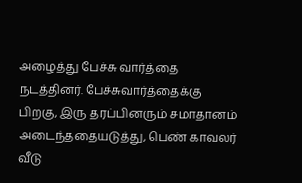அழைத்து பேச்சு வார்த்தை நடத்தினர். பேச்சுவார்த்தைக்கு பிறகு, இரு தரப்பினரும் சமாதானம் அடைந்ததையடுத்து, பெண் காவலர் வீடு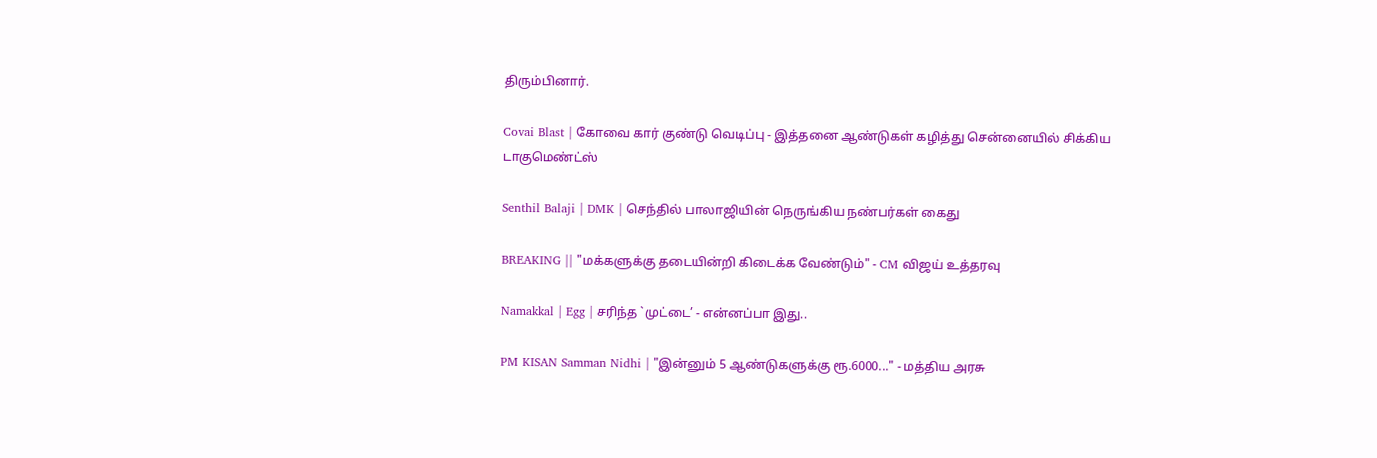திரும்பினார்.

Covai Blast | கோவை கார் குண்டு வெடிப்பு - இத்தனை ஆண்டுகள் கழித்து சென்னையில் சிக்கிய டாகுமெண்ட்ஸ்

Senthil Balaji | DMK | செந்தில் பாலாஜியின் நெருங்கிய நண்பர்கள் கைது

BREAKING || "மக்களுக்கு தடையின்றி கிடைக்க வேண்டும்" - CM விஜய் உத்தரவு

Namakkal | Egg | சரிந்த `முட்டை’ - என்னப்பா இது..

PM KISAN Samman Nidhi | "இன்னும் 5 ஆண்டுகளுக்கு ரூ.6000..." - மத்திய அரசு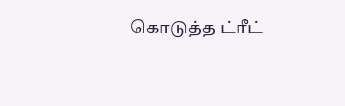கொடுத்த ட்ரீட்